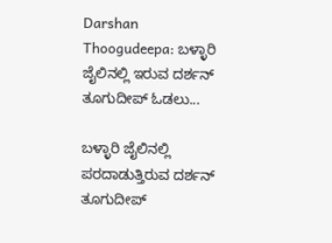Darshan Thoogudeepa: ಬಳ್ಳಾರಿ ಜೈಲಿನಲ್ಲಿ ಇರುವ ದರ್ಶನ್ ತೂಗುದೀಪ್ ಓಡಲು...

ಬಳ್ಳಾರಿ ಜೈಲಿನಲ್ಲಿ ಪರದಾಡುತ್ತಿರುವ ದರ್ಶನ್ ತೂಗುದೀಪ್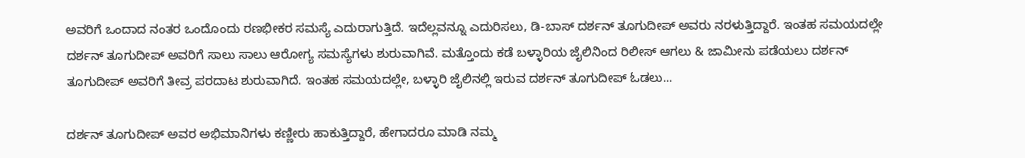ಅವರಿಗೆ ಒಂದಾದ ನಂತರ ಒಂದೊಂದು ರಣಭೀಕರ ಸಮಸ್ಯೆ ಎದುರಾಗುತ್ತಿದೆ. ಇದೆಲ್ಲವನ್ನೂ ಎದುರಿಸಲು, ಡಿ-ಬಾಸ್ ದರ್ಶನ್ ತೂಗುದೀಪ್ ಅವರು ನರಳುತ್ತಿದ್ದಾರೆ. ಇಂತಹ ಸಮಯದಲ್ಲೇ ದರ್ಶನ್ ತೂಗುದೀಪ್ ಅವರಿಗೆ ಸಾಲು ಸಾಲು ಆರೋಗ್ಯ ಸಮಸ್ಯೆಗಳು ಶುರುವಾಗಿವೆ. ಮತ್ತೊಂದು ಕಡೆ ಬಳ್ಳಾರಿಯ ಜೈಲಿನಿಂದ ರಿಲೀಸ್ ಆಗಲು & ಜಾಮೀನು ಪಡೆಯಲು ದರ್ಶನ್ ತೂಗುದೀಪ್ ಅವರಿಗೆ ತೀವ್ರ ಪರದಾಟ ಶುರುವಾಗಿದೆ. ಇಂತಹ ಸಮಯದಲ್ಲೇ, ಬಳ್ಳಾರಿ ಜೈಲಿನಲ್ಲಿ ಇರುವ ದರ್ಶನ್ ತೂಗುದೀಪ್ ಓಡಲು...

ದರ್ಶನ್ ತೂಗುದೀಪ್ ಅವರ ಅಭಿಮಾನಿಗಳು ಕಣ್ಣೀರು ಹಾಕುತ್ತಿದ್ದಾರೆ, ಹೇಗಾದರೂ ಮಾಡಿ ನಮ್ಮ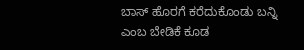ಬಾಸ್ ಹೊರಗೆ ಕರೆದುಕೊಂಡು ಬನ್ನಿ ಎಂಬ ಬೇಡಿಕೆ ಕೂಡ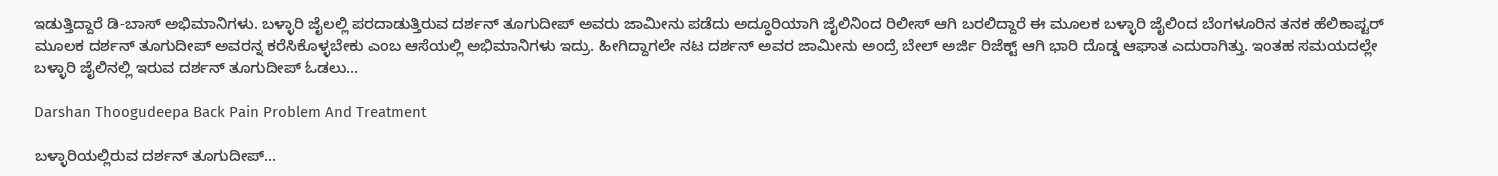ಇಡುತ್ತಿದ್ದಾರೆ ಡಿ-ಬಾಸ್ ಅಭಿಮಾನಿಗಳು. ಬಳ್ಳಾರಿ ಜೈಲಲ್ಲಿ ಪರದಾಡುತ್ತಿರುವ ದರ್ಶನ್ ತೂಗುದೀಪ್ ಅವರು ಜಾಮೀನು ಪಡೆದು ಅದ್ಧೂರಿಯಾಗಿ ಜೈಲಿನಿಂದ ರಿಲೀಸ್ ಆಗಿ ಬರಲಿದ್ದಾರೆ ಈ ಮೂಲಕ ಬಳ್ಳಾರಿ ಜೈಲಿಂದ ಬೆಂಗಳೂರಿನ ತನಕ ಹೆಲಿಕಾಪ್ಟರ್ ಮೂಲಕ ದರ್ಶನ್ ತೂಗುದೀಪ್ ಅವರನ್ನ ಕರೆಸಿಕೊಳ್ಳಬೇಕು ಎಂಬ ಆಸೆಯಲ್ಲಿ ಅಭಿಮಾನಿಗಳು ಇದ್ರು. ಹೀಗಿದ್ದಾಗಲೇ ನಟ ದರ್ಶನ್ ಅವರ ಜಾಮೀನು ಅಂದ್ರೆ ಬೇಲ್ ಅರ್ಜಿ ರಿಜೆಕ್ಟ್ ಆಗಿ ಭಾರಿ ದೊಡ್ಡ ಆಘಾತ ಎದುರಾಗಿತ್ತು. ಇಂತಹ ಸಮಯದಲ್ಲೇ ಬಳ್ಳಾರಿ ಜೈಲಿನಲ್ಲಿ ಇರುವ ದರ್ಶನ್ ತೂಗುದೀಪ್ ಓಡಲು...

Darshan Thoogudeepa Back Pain Problem And Treatment

ಬಳ್ಳಾರಿಯಲ್ಲಿರುವ ದರ್ಶನ್ ತೂಗುದೀಪ್...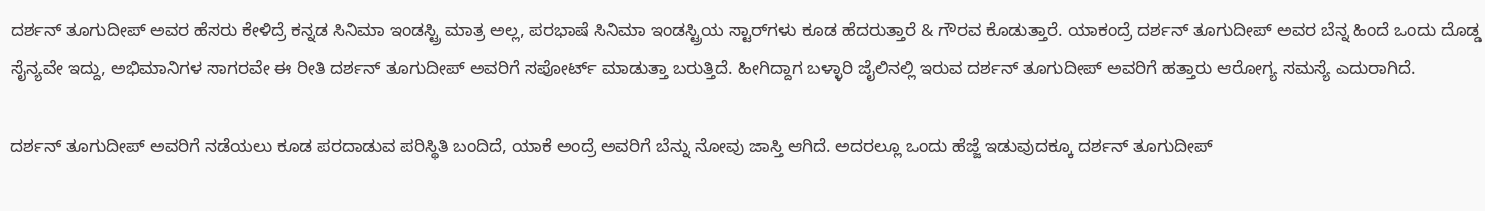ದರ್ಶನ್ ತೂಗುದೀಪ್ ಅವರ ಹೆಸರು ಕೇಳಿದ್ರೆ ಕನ್ನಡ ಸಿನಿಮಾ ಇಂಡಸ್ಟ್ರಿ ಮಾತ್ರ ಅಲ್ಲ, ಪರಭಾಷೆ ಸಿನಿಮಾ ಇಂಡಸ್ಟ್ರಿಯ ಸ್ಟಾರ್‌ಗಳು ಕೂಡ ಹೆದರುತ್ತಾರೆ & ಗೌರವ ಕೊಡುತ್ತಾರೆ. ಯಾಕಂದ್ರೆ ದರ್ಶನ್ ತೂಗುದೀಪ್ ಅವರ ಬೆನ್ನ ಹಿಂದೆ ಒಂದು ದೊಡ್ಡ ಸೈನ್ಯವೇ ಇದ್ದು, ಅಭಿಮಾನಿಗಳ ಸಾಗರವೇ ಈ ರೀತಿ ದರ್ಶನ್ ತೂಗುದೀಪ್ ಅವರಿಗೆ ಸಪೋರ್ಟ್ ಮಾಡುತ್ತಾ ಬರುತ್ತಿದೆ. ಹೀಗಿದ್ದಾಗ ಬಳ್ಳಾರಿ ಜೈಲಿನಲ್ಲಿ ಇರುವ ದರ್ಶನ್ ತೂಗುದೀಪ್ ಅವರಿಗೆ ಹತ್ತಾರು ಆರೋಗ್ಯ ಸಮಸ್ಯೆ ಎದುರಾಗಿದೆ.

ದರ್ಶನ್ ತೂಗುದೀಪ್ ಅವರಿಗೆ ನಡೆಯಲು ಕೂಡ ಪರದಾಡುವ ಪರಿಸ್ಥಿತಿ ಬಂದಿದೆ, ಯಾಕೆ ಅಂದ್ರೆ ಅವರಿಗೆ ಬೆನ್ನು ನೋವು ಜಾಸ್ತಿ ಆಗಿದೆ. ಅದರಲ್ಲೂ ಒಂದು ಹೆಜ್ಜೆ ಇಡುವುದಕ್ಕೂ ದರ್ಶನ್ ತೂಗುದೀಪ್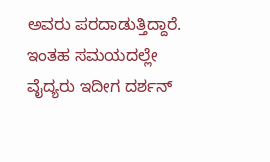ಅವರು ಪರದಾಡುತ್ತಿದ್ದಾರೆ. ಇಂತಹ ಸಮಯದಲ್ಲೇ ವೈದ್ಯರು ಇದೀಗ ದರ್ಶನ್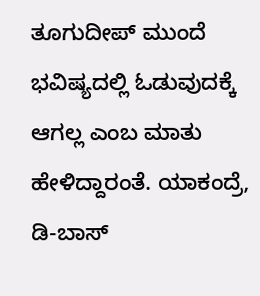ತೂಗುದೀಪ್ ಮುಂದೆ ಭವಿಷ್ಯದಲ್ಲಿ ಓಡುವುದಕ್ಕೆ ಆಗಲ್ಲ ಎಂಬ ಮಾತು ಹೇಳಿದ್ದಾರಂತೆ. ಯಾಕಂದ್ರೆ, ಡಿ-ಬಾಸ್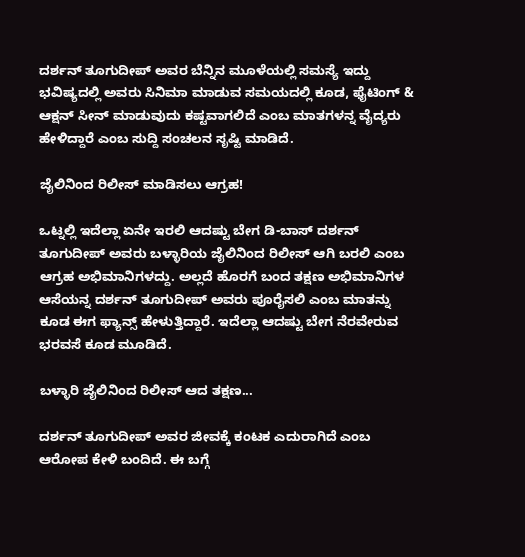ದರ್ಶನ್ ತೂಗುದೀಪ್ ಅವರ ಬೆನ್ನಿನ ಮೂಳೆಯಲ್ಲಿ ಸಮಸ್ಯೆ ಇದ್ದು ಭವಿಷ್ಯದಲ್ಲಿ ಅವರು ಸಿನಿಮಾ ಮಾಡುವ ಸಮಯದಲ್ಲಿ ಕೂಡ, ಫೈಟಿಂಗ್ & ಆಕ್ಷನ್ ಸೀನ್ ಮಾಡುವುದು ಕಷ್ಟವಾಗಲಿದೆ ಎಂಬ ಮಾತಗಳನ್ನ ವೈದ್ಯರು ಹೇಳಿದ್ದಾರೆ ಎಂಬ ಸುದ್ದಿ ಸಂಚಲನ ಸೃಷ್ಟಿ ಮಾಡಿದೆ.

ಜೈಲಿನಿಂದ ರಿಲೀಸ್ ಮಾಡಿಸಲು ಆಗ್ರಹ!

ಒಟ್ನಲ್ಲಿ ಇದೆಲ್ಲಾ ಏನೇ ಇರಲಿ ಆದಷ್ಟು ಬೇಗ ಡಿ-ಬಾಸ್ ದರ್ಶನ್ ತೂಗುದೀಪ್ ಅವರು ಬಳ್ಳಾರಿಯ ಜೈಲಿನಿಂದ ರಿಲೀಸ್ ಆಗಿ ಬರಲಿ ಎಂಬ ಆಗ್ರಹ ಅಭಿಮಾನಿಗಳದ್ದು. ಅಲ್ಲದೆ ಹೊರಗೆ ಬಂದ ತಕ್ಷಣ ಅಭಿಮಾನಿಗಳ ಆಸೆಯನ್ನ ದರ್ಶನ್ ತೂಗುದೀಪ್ ಅವರು ಪೂರೈಸಲಿ ಎಂಬ ಮಾತನ್ನು ಕೂಡ ಈಗ ಫ್ಯಾನ್ಸ್ ಹೇಳುತ್ತಿದ್ದಾರೆ. ಇದೆಲ್ಲಾ ಆದಷ್ಟು ಬೇಗ ನೆರವೇರುವ ಭರವಸೆ ಕೂಡ ಮೂಡಿದೆ.

ಬಳ್ಳಾರಿ ಜೈಲಿನಿಂದ ರಿಲೀಸ್ ಆದ ತಕ್ಷಣ...

ದರ್ಶನ್ ತೂಗುದೀಪ್ ಅವರ ಜೀವಕ್ಕೆ ಕಂಟಕ ಎದುರಾಗಿದೆ ಎಂಬ ಆರೋಪ ಕೇಳಿ ಬಂದಿದೆ. ಈ ಬಗ್ಗೆ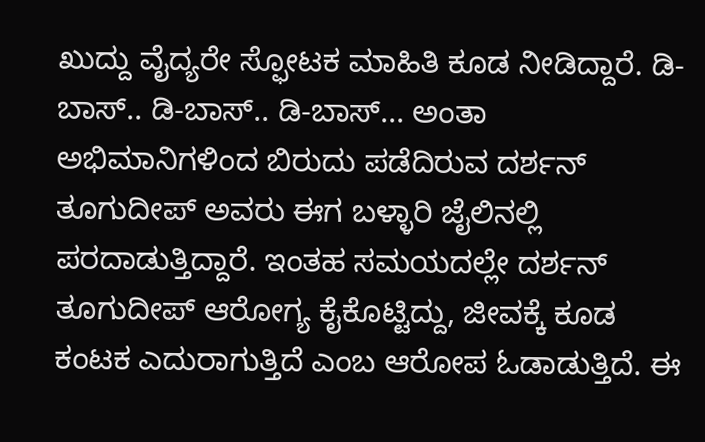ಖುದ್ದು ವೈದ್ಯರೇ ಸ್ಫೋಟಕ ಮಾಹಿತಿ ಕೂಡ ನೀಡಿದ್ದಾರೆ. ಡಿ-ಬಾಸ್.. ಡಿ-ಬಾಸ್.. ಡಿ-ಬಾಸ್... ಅಂತಾ ಅಭಿಮಾನಿಗಳಿಂದ ಬಿರುದು ಪಡೆದಿರುವ ದರ್ಶನ್ ತೂಗುದೀಪ್ ಅವರು ಈಗ ಬಳ್ಳಾರಿ ಜೈಲಿನಲ್ಲಿ ಪರದಾಡುತ್ತಿದ್ದಾರೆ. ಇಂತಹ ಸಮಯದಲ್ಲೇ ದರ್ಶನ್ ತೂಗುದೀಪ್ ಆರೋಗ್ಯ ಕೈಕೊಟ್ಟಿದ್ದು, ಜೀವಕ್ಕೆ ಕೂಡ ಕಂಟಕ ಎದುರಾಗುತ್ತಿದೆ ಎಂಬ ಆರೋಪ ಓಡಾಡುತ್ತಿದೆ. ಈ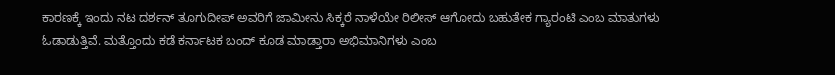ಕಾರಣಕ್ಕೆ ಇಂದು ನಟ ದರ್ಶನ್ ತೂಗುದೀಪ್ ಅವರಿಗೆ ಜಾಮೀನು ಸಿಕ್ಕರೆ ನಾಳೆಯೇ ರಿಲೀಸ್ ಆಗೋದು ಬಹುತೇಕ ಗ್ಯಾರಂಟಿ ಎಂಬ ಮಾತುಗಳು ಓಡಾಡುತ್ತಿವೆ. ಮತ್ತೊಂದು ಕಡೆ ಕರ್ನಾಟಕ ಬಂದ್ ಕೂಡ ಮಾಡ್ತಾರಾ ಅಭಿಮಾನಿಗಳು ಎಂಬ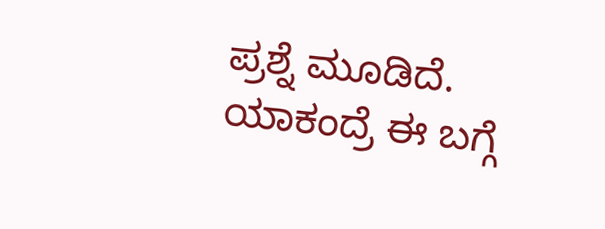ಪ್ರಶ್ನೆ ಮೂಡಿದೆ. ಯಾಕಂದ್ರೆ ಈ ಬಗ್ಗೆ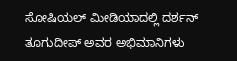ಸೋಷಿಯಲ್ ಮೀಡಿಯಾದಲ್ಲಿ ದರ್ಶನ್ ತೂಗುದೀಪ್ ಅವರ ಅಭಿಮಾನಿಗಳು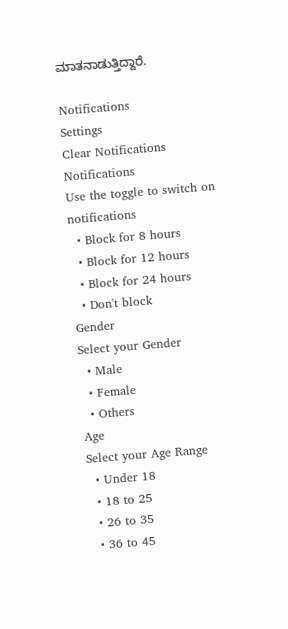ಮಾತನಾಡುತ್ತಿದ್ದಾರೆ.

Notifications
Settings
Clear Notifications
Notifications
Use the toggle to switch on notifications
  • Block for 8 hours
  • Block for 12 hours
  • Block for 24 hours
  • Don't block
Gender
Select your Gender
  • Male
  • Female
  • Others
Age
Select your Age Range
  • Under 18
  • 18 to 25
  • 26 to 35
  • 36 to 45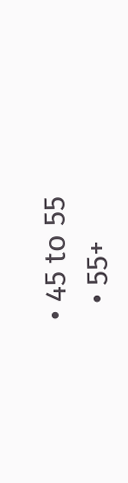• 45 to 55
  • 55+